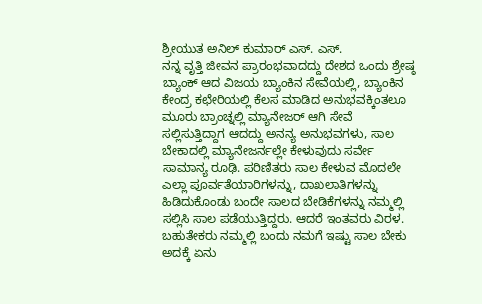ಶ್ರೀಯುತ ಅನಿಲ್ ಕುಮಾರ್ ಎಸ್. ಎಸ್.
ನನ್ನ ವೃತ್ತಿ ಜೀವನ ಪ್ರಾರಂಭವಾದದ್ದು ದೇಶದ ಒಂದು ಶ್ರೇಷ್ಠ ಬ್ಯಾಂಕ್ ಆದ ವಿಜಯ ಬ್ಯಾಂಕಿನ ಸೇವೆಯಲ್ಲಿ, ಬ್ಯಾಂಕಿನ ಕೇಂದ್ರ ಕಛೇರಿಯಲ್ಲಿ ಕೆಲಸ ಮಾಡಿದ ಅನುಭವಕ್ಕಿಂತಲೂ ಮೂರು ಬ್ರಾಂಚ್ನಲ್ಲಿ ಮ್ಯಾನೇಜರ್ ಆಗಿ ಸೇವೆ ಸಲ್ಲಿಸುತ್ತಿದ್ದಾಗ ಆದದ್ದು ಅನನ್ಯ ಅನುಭವಗಳು, ಸಾಲ ಬೇಕಾದಲ್ಲಿ ಮ್ಯಾನೇಜರ್ನಲ್ಲೇ ಕೇಳುವುದು ಸರ್ವೇ ಸಾಮಾನ್ಯ ರೂಢಿ. ಪರಿಣಿತರು ಸಾಲ ಕೇಳುವ ಮೊದಲೇ ಎಲ್ಲಾ ಪೂರ್ವತೆಯಾರಿಗಳನ್ನು, ದಾಖಲಾತಿಗಳನ್ನು ಹಿಡಿದುಕೊಂಡು ಬಂದೇ ಸಾಲದ ಬೇಡಿಕೆಗಳನ್ನು ನಮ್ಮಲ್ಲಿ ಸಲ್ಲಿಸಿ ಸಾಲ ಪಡೆಯುತ್ತಿದ್ದರು. ಆದರೆ ಇಂತವರು ವಿರಳ. ಬಹುತೇಕರು ನಮ್ಮಲ್ಲಿ ಬಂದು ನಮಗೆ ಇಷ್ಟು ಸಾಲ ಬೇಕು ಅದಕ್ಕೆ ಏನು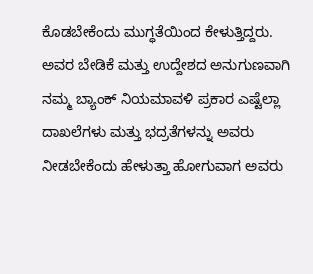ಕೊಡಬೇಕೆಂದು ಮುಗ್ಧತೆಯಿಂದ ಕೇಳುತ್ತಿದ್ದರು. ಅವರ ಬೇಡಿಕೆ ಮತ್ತು ಉದ್ದೇಶದ ಅನುಗುಣವಾಗಿ ನಮ್ಮ ಬ್ಯಾಂಕ್ ನಿಯಮಾವಳಿ ಪ್ರಕಾರ ಎಷ್ಟೆಲ್ಲಾ ದಾಖಲೆಗಳು ಮತ್ತು ಭದ್ರತೆಗಳನ್ನು ಅವರು ನೀಡಬೇಕೆಂದು ಹೇಳುತ್ತಾ ಹೋಗುವಾಗ ಅವರು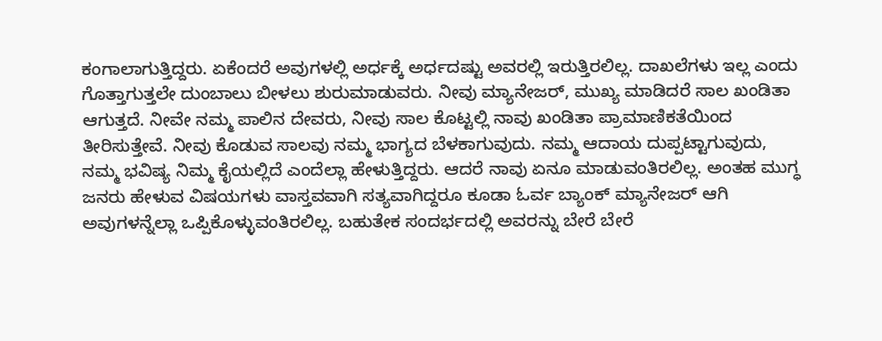ಕಂಗಾಲಾಗುತ್ತಿದ್ದರು. ಏಕೆಂದರೆ ಅವುಗಳಲ್ಲಿ ಅರ್ಧಕ್ಕೆ ಅರ್ಧದಷ್ಟು ಅವರಲ್ಲಿ ಇರುತ್ತಿರಲಿಲ್ಲ. ದಾಖಲೆಗಳು ಇಲ್ಲ ಎಂದು ಗೊತ್ತಾಗುತ್ತಲೇ ದುಂಬಾಲು ಬೀಳಲು ಶುರುಮಾಡುವರು. ನೀವು ಮ್ಯಾನೇಜರ್, ಮುಖ್ಯ ಮಾಡಿದರೆ ಸಾಲ ಖಂಡಿತಾ ಆಗುತ್ತದೆ. ನೀವೇ ನಮ್ಮ ಪಾಲಿನ ದೇವರು, ನೀವು ಸಾಲ ಕೊಟ್ಟಲ್ಲಿ ನಾವು ಖಂಡಿತಾ ಪ್ರಾಮಾಣಿಕತೆಯಿಂದ ತೀರಿಸುತ್ತೇವೆ. ನೀವು ಕೊಡುವ ಸಾಲವು ನಮ್ಮ ಭಾಗ್ಯದ ಬೆಳಕಾಗುವುದು. ನಮ್ಮ ಆದಾಯ ದುಪ್ಪಟ್ಟಾಗುವುದು, ನಮ್ಮ ಭವಿಷ್ಯ ನಿಮ್ಮ ಕೈಯಲ್ಲಿದೆ ಎಂದೆಲ್ಲಾ ಹೇಳುತ್ತಿದ್ದರು. ಆದರೆ ನಾವು ಏನೂ ಮಾಡುವಂತಿರಲಿಲ್ಲ. ಅಂತಹ ಮುಗ್ಧ ಜನರು ಹೇಳುವ ವಿಷಯಗಳು ವಾಸ್ತವವಾಗಿ ಸತ್ಯವಾಗಿದ್ದರೂ ಕೂಡಾ ಓರ್ವ ಬ್ಯಾಂಕ್ ಮ್ಯಾನೇಜರ್ ಆಗಿ ಅವುಗಳನ್ನೆಲ್ಲಾ ಒಪ್ಪಿಕೊಳ್ಳುವಂತಿರಲಿಲ್ಲ. ಬಹುತೇಕ ಸಂದರ್ಭದಲ್ಲಿ ಅವರನ್ನು ಬೇರೆ ಬೇರೆ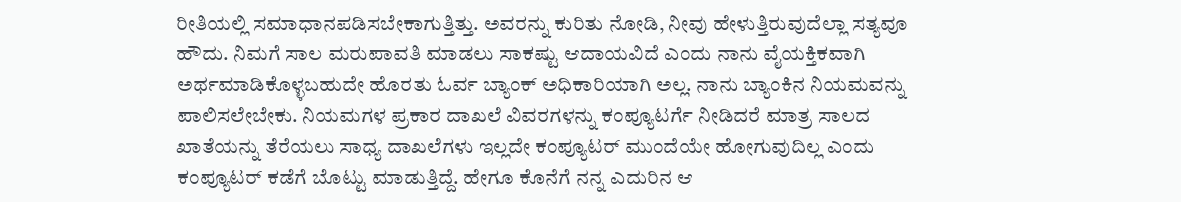ರೀತಿಯಲ್ಲಿ ಸಮಾಧಾನಪಡಿಸಬೇಕಾಗುತ್ತಿತ್ತು. ಅವರನ್ನು ಕುರಿತು ನೋಡಿ, ನೀವು ಹೇಳುತ್ತಿರುವುದೆಲ್ಲಾ ಸತ್ಯವೂ ಹೌದು. ನಿಮಗೆ ಸಾಲ ಮರುಪಾವತಿ ಮಾಡಲು ಸಾಕಷ್ಟು ಆದಾಯವಿದೆ ಎಂದು ನಾನು ವೈಯಕ್ತಿಕವಾಗಿ ಅರ್ಥಮಾಡಿಕೊಳ್ಳಬಹುದೇ ಹೊರತು ಓರ್ವ ಬ್ಯಾಂಕ್ ಅಧಿಕಾರಿಯಾಗಿ ಅಲ್ಲ. ನಾನು ಬ್ಯಾಂಕಿನ ನಿಯಮವನ್ನು ಪಾಲಿಸಲೇಬೇಕು. ನಿಯಮಗಳ ಪ್ರಕಾರ ದಾಖಲೆ ವಿವರಗಳನ್ನು ಕಂಪ್ಯೂಟರ್ಗೆ ನೀಡಿದರೆ ಮಾತ್ರ ಸಾಲದ ಖಾತೆಯನ್ನು ತೆರೆಯಲು ಸಾಧ್ಯ ದಾಖಲೆಗಳು ಇಲ್ಲದೇ ಕಂಪ್ಯೂಟರ್ ಮುಂದೆಯೇ ಹೋಗುವುದಿಲ್ಲ ಎಂದು ಕಂಪ್ಯೂಟರ್ ಕಡೆಗೆ ಬೊಟ್ಟು ಮಾಡುತ್ತಿದ್ದೆ. ಹೇಗೂ ಕೊನೆಗೆ ನನ್ನ ಎದುರಿನ ಆ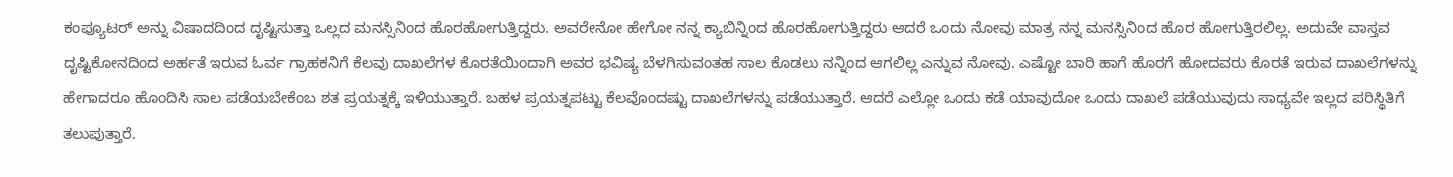ಕಂಪ್ಯೂಟರ್ ಅನ್ನು ವಿಷಾದದಿಂದ ದೃಷ್ಟಿಸುತ್ತಾ ಒಲ್ಲದ ಮನಸ್ಸಿನಿಂದ ಹೊರಹೋಗುತ್ತಿದ್ದರು. ಅವರೇನೋ ಹೇಗೋ ನನ್ನ ಕ್ಯಾಬಿನ್ನಿಂದ ಹೊರಹೋಗುತ್ತಿದ್ದರು ಆದರೆ ಒಂದು ನೋವು ಮಾತ್ರ ನನ್ನ ಮನಸ್ಸಿನಿಂದ ಹೊರ ಹೋಗುತ್ತಿರಲಿಲ್ಲ. ಅದುವೇ ವಾಸ್ತವ ದೃಷ್ಟಿಕೋನದಿಂದ ಅರ್ಹತೆ ಇರುವ ಓರ್ವ ಗ್ರಾಹಕನಿಗೆ ಕೆಲವು ದಾಖಲೆಗಳ ಕೊರತೆಯಿಂದಾಗಿ ಅವರ ಭವಿಷ್ಯ ಬೆಳಗಿಸುವಂತಹ ಸಾಲ ಕೊಡಲು ನನ್ನಿಂದ ಆಗಲಿಲ್ಲ ಎನ್ನುವ ನೋವು. ಎಷ್ಟೋ ಬಾರಿ ಹಾಗೆ ಹೊರಗೆ ಹೋದವರು ಕೊರತೆ ಇರುವ ದಾಖಲೆಗಳನ್ನು ಹೇಗಾದರೂ ಹೊಂದಿಸಿ ಸಾಲ ಪಡೆಯಬೇಕೆಂಬ ಶತ ಪ್ರಯತ್ನಕ್ಕೆ ಇಳಿಯುತ್ತಾರೆ. ಬಹಳ ಪ್ರಯತ್ನಪಟ್ಟು ಕೆಲವೊಂದಷ್ಟು ದಾಖಲೆಗಳನ್ನು ಪಡೆಯುತ್ತಾರೆ. ಆದರೆ ಎಲ್ಲೋ ಒಂದು ಕಡೆ ಯಾವುದೋ ಒಂದು ದಾಖಲೆ ಪಡೆಯುವುದು ಸಾಧ್ಯವೇ ಇಲ್ಲದ ಪರಿಸ್ಥಿತಿಗೆ ತಲುಪುತ್ತಾರೆ.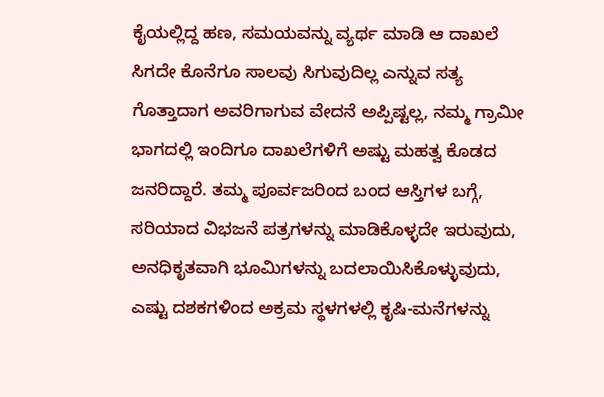ಕೈಯಲ್ಲಿದ್ದ ಹಣ, ಸಮಯವನ್ನು ವ್ಯರ್ಥ ಮಾಡಿ ಆ ದಾಖಲೆ ಸಿಗದೇ ಕೊನೆಗೂ ಸಾಲವು ಸಿಗುವುದಿಲ್ಲ ಎನ್ನುವ ಸತ್ಯ ಗೊತ್ತಾದಾಗ ಅವರಿಗಾಗುವ ವೇದನೆ ಅಪ್ಪಿಷ್ಟಲ್ಲ, ನಮ್ಮ ಗ್ರಾಮೀ ಭಾಗದಲ್ಲಿ ಇಂದಿಗೂ ದಾಖಲೆಗಳಿಗೆ ಅಷ್ಟು ಮಹತ್ವ ಕೊಡದ ಜನರಿದ್ದಾರೆ. ತಮ್ಮ ಪೂರ್ವಜರಿಂದ ಬಂದ ಆಸ್ತಿಗಳ ಬಗ್ಗೆ, ಸರಿಯಾದ ವಿಭಜನೆ ಪತ್ರಗಳನ್ನು ಮಾಡಿಕೊಳ್ಳದೇ ಇರುವುದು, ಅನಧಿಕೃತವಾಗಿ ಭೂಮಿಗಳನ್ನು ಬದಲಾಯಿಸಿಕೊಳ್ಳುವುದು, ಎಷ್ಟು ದಶಕಗಳಿಂದ ಅಕ್ರಮ ಸ್ಥಳಗಳಲ್ಲಿ ಕೃಷಿ-ಮನೆಗಳನ್ನು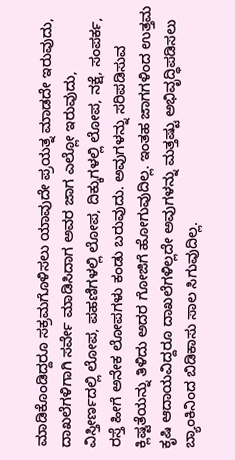ಮಾಡಿಕೊಂಡಿದ್ದರೂ ಸಕ್ರಮಗೊಳಿಸಲು ಯಾವುದೇ ಪ್ರಯತ್ನ ಮಾಡದೇ ಇರುವುದು, ದಾಖಲೆಗಳಿಗಾಗಿ ಸರ್ವೇ ಮಾಡಿಸಿದಾಗ ಅವರ ಜಾಗ ಎಲ್ಲೋ ಇರುವುದು, ವಿಸ್ತೀರ್ಣದಲ್ಲಿ ಲೋಪ, ಪಹಣಿಗಳಲ್ಲಿ ಲೋಪ, ದಿಕ್ಕುಗಳಲ್ಲಿ ಲೋಪ, ನಕ್ಷೆ, ಸಂಪರ್ಕ, ರಸ್ತೆ ಹೀಗೆ ಅನೇಕ ಲೋಪಗಳು ಕಂಡು ಬರುವುದು. ಅವುಗಳನ್ನು ಸರಿಪಡಿಸುವ ಕ್ಲಿಷ್ಟತೆಯನ್ನು ತಿಳಿದು ಅದರ ಗೋಜಿಗೆ ಹೋಗುವುದಿಲ್ಲ. ಇಂತಹ ಜಾಗಗಳಿಂದ ಉತ್ತಮ ಕೃಷಿ ಆದಾಯವಿದ್ದರೂ ದಾಖಲೆಗಳಿಲ್ಲದೇ ಅವುಗಳನ್ನು ಮತ್ತಷ್ಟು ಅಭಿವೃದ್ಧಿಪಡಿಸಲು ಬ್ಯಾಂಕಿನಿಂದ ಬಿಡಿಕಾಸು ಸಾಲ ಸಿಗುವುದಿಲ್ಲ.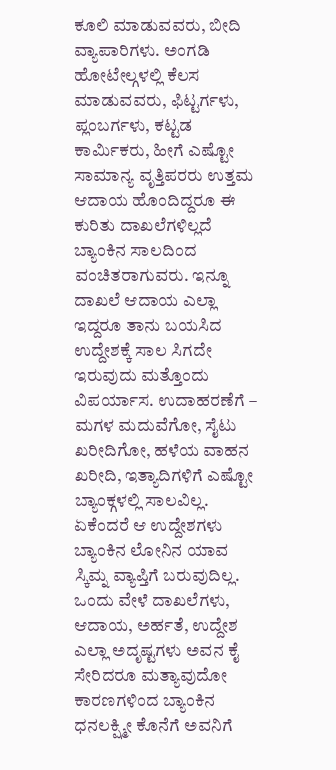ಕೂಲಿ ಮಾಡುವವರು, ಬೀದಿ ವ್ಯಾಪಾರಿಗಳು. ಅಂಗಡಿ ಹೋಟೇಲ್ಗಳಲ್ಲಿ ಕೆಲಸ ಮಾಡುವವರು, ಫಿಟ್ಟರ್ಗಳು, ಪ್ಲಂಬರ್ಗಳು, ಕಟ್ಟಡ ಕಾರ್ಮಿಕರು, ಹೀಗೆ ಎಷ್ಟೋ ಸಾಮಾನ್ಯ ವೃತ್ತಿಪರರು ಉತ್ತಮ ಆದಾಯ ಹೊಂದಿದ್ದರೂ ಈ ಕುರಿತು ದಾಖಲೆಗಳಿಲ್ಲದೆ ಬ್ಯಾಂಕಿನ ಸಾಲದಿಂದ ವಂಚಿತರಾಗುವರು. ಇನ್ನೂ ದಾಖಲೆ ಆದಾಯ ಎಲ್ಲಾ ಇದ್ದರೂ ತಾನು ಬಯಸಿದ ಉದ್ದೇಶಕ್ಕೆ ಸಾಲ ಸಿಗದೇ ಇರುವುದು ಮತ್ತೊಂದು ವಿಪರ್ಯಾಸ. ಉದಾಹರಣೆಗೆ – ಮಗಳ ಮದುವೆಗೋ, ಸೈಟು ಖರೀದಿಗೋ, ಹಳೆಯ ವಾಹನ ಖರೀದಿ, ಇತ್ಯಾದಿಗಳಿಗೆ ಎಷ್ಟೋ ಬ್ಯಾಂಕ್ಗಳಲ್ಲಿ ಸಾಲವಿಲ್ಲ. ಏಕೆಂದರೆ ಆ ಉದ್ದೇಶಗಳು ಬ್ಯಾಂಕಿನ ಲೋನಿನ ಯಾವ ಸ್ಕಿಮ್ನ ವ್ಯಾಪ್ತಿಗೆ ಬರುವುದಿಲ್ಲ. ಒಂದು ವೇಳೆ ದಾಖಲೆಗಳು, ಆದಾಯ, ಅರ್ಹತೆ, ಉದ್ದೇಶ ಎಲ್ಲಾ ಅದೃಷ್ಟಗಳು ಅವನ ಕೈ ಸೇರಿದರೂ ಮತ್ಯಾವುದೋ ಕಾರಣಗಳಿಂದ ಬ್ಯಾಂಕಿನ ಧನಲಕ್ಷ್ಮೀ ಕೊನೆಗೆ ಅವನಿಗೆ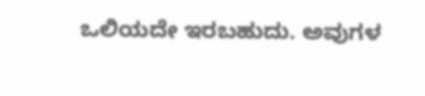ಒಲಿಯದೇ ಇರಬಹುದು. ಅವುಗಳ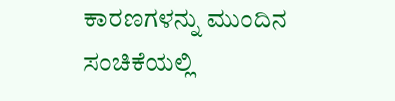ಕಾರಣಗಳನ್ನು ಮುಂದಿನ ಸಂಚಿಕೆಯಲ್ಲಿ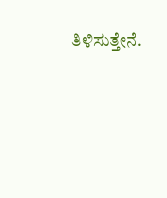ತಿಳಿಸುತ್ತೇನೆ.